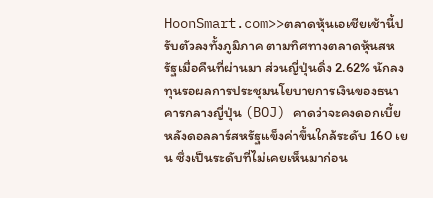HoonSmart.com>>ตลาดหุ้นเอเชียเช้านี้ปรับตัวลงทั้งภูมิภาค ตามทิศทางตลาดหุ้นสหรัฐเมื่อคืนที่ผ่านมา ส่วนญี่ปุ่นดิ่ง 2.62% นักลงทุนรอผลการประชุมนโยบายการเงินของธนาคารกลางญี่ปุ่น (BOJ) คาดว่าจะคงดอกเบี้ย หลังดอลลาร์สหรัฐแข็งค่าขึ้นใกล้ระดับ 160 เยน ซึ่งเป็นระดับที่ไม่เคยเห็นมาก่อน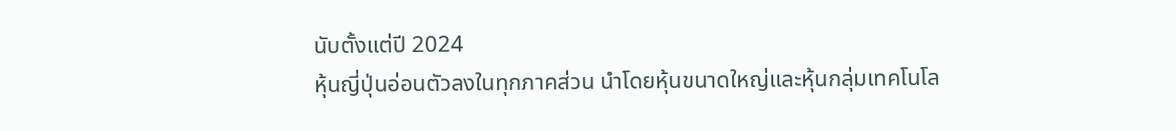นับตั้งแต่ปี 2024
หุ้นญี่ปุ่นอ่อนตัวลงในทุกภาคส่วน นำโดยหุ้นขนาดใหญ่และหุ้นกลุ่มเทคโนโล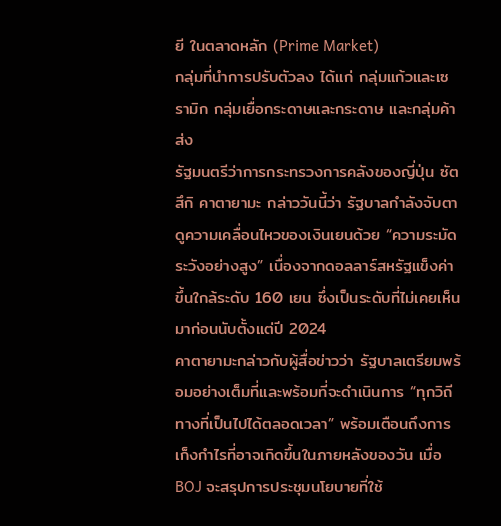ยี ในตลาดหลัก (Prime Market)
กลุ่มที่นำการปรับตัวลง ได้แก่ กลุ่มแก้วและเซรามิก กลุ่มเยื่อกระดาษและกระดาษ และกลุ่มค้าส่ง
รัฐมนตรีว่าการกระทรวงการคลังของญี่ปุ่น ซัตสึกิ คาตายามะ กล่าววันนี้ว่า รัฐบาลกำลังจับตาดูความเคลื่อนไหวของเงินเยนด้วย “ความระมัดระวังอย่างสูง” เนื่องจากดอลลาร์สหรัฐแข็งค่าขึ้นใกล้ระดับ 160 เยน ซึ่งเป็นระดับที่ไม่เคยเห็นมาก่อนนับตั้งแต่ปี 2024
คาตายามะกล่าวกับผู้สื่อข่าวว่า รัฐบาลเตรียมพร้อมอย่างเต็มที่และพร้อมที่จะดำเนินการ “ทุกวิถีทางที่เป็นไปได้ตลอดเวลา” พร้อมเตือนถึงการเก็งกำไรที่อาจเกิดขึ้นในภายหลังของวัน เมื่อBOJ จะสรุปการประชุมนโยบายที่ใช้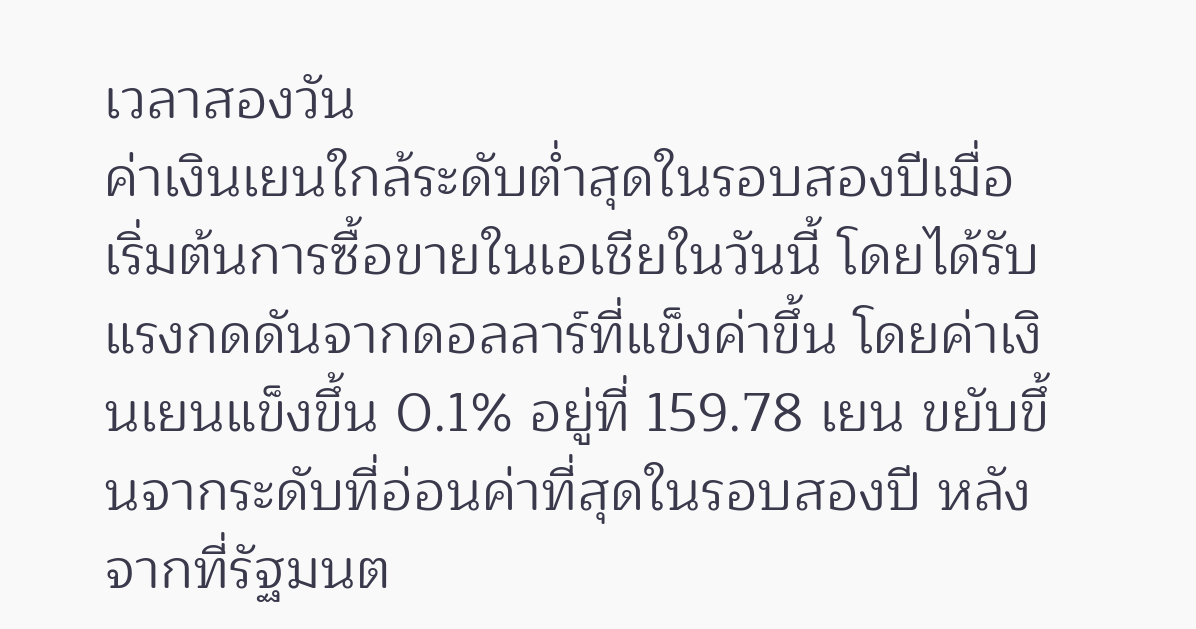เวลาสองวัน
ค่าเงินเยนใกล้ระดับต่ำสุดในรอบสองปีเมื่อเริ่มต้นการซื้อขายในเอเชียในวันนี้ โดยได้รับแรงกดดันจากดอลลาร์ที่แข็งค่าขึ้น โดยค่าเงินเยนแข็งขึ้น 0.1% อยู่ที่ 159.78 เยน ขยับขึ้นจากระดับที่อ่อนค่าที่สุดในรอบสองปี หลังจากที่รัฐมนต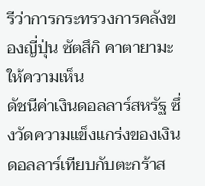รีว่าการกระทรวงการคลังของญี่ปุ่น ซัตสึกิ คาตายามะ ให้ความเห็น
ดัชนีค่าเงินดอลลาร์สหรัฐ ซึ่งวัดความแข็งแกร่งของเงินดอลลาร์เทียบกับตะกร้าส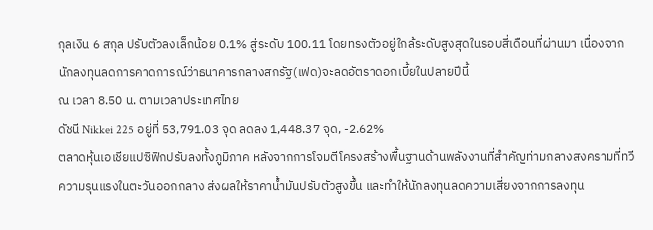กุลเงิน 6 สกุล ปรับตัวลงเล็กน้อย 0.1% สู่ระดับ 100.11 โดยทรงตัวอยู่ใกล้ระดับสูงสุดในรอบสี่เดือนที่ผ่านมา เนื่องจากนักลงทุนลดการคาดการณ์ว่าธนาคารกลางสกรัฐ(เฟด)จะลดอัตราดอกเบี้ยในปลายปีนี้
ณ เวลา 8.50 น. ตามเวลาประเทศไทย
ดัชนี Nikkei 225 อยู่ที่ 53,791.03 จุด ลดลง 1,448.37 จุด, -2.62%
ตลาดหุ้นเอเชียแปซิฟิกปรับลงทั้งภูมิภาค หลังจากการโจมตีโครงสร้างพื้นฐานด้านพลังงานที่สำคัญท่ามกลางสงครามที่ทวีความรุนแรงในตะวันออกกลาง ส่งผลให้ราคาน้ำมันปรับตัวสูงขึ้น และทำให้นักลงทุนลดความเสี่ยงจากการลงทุน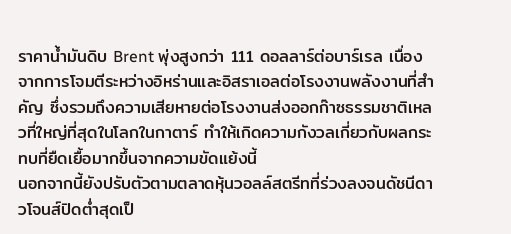ราคาน้ำมันดิบ Brent พุ่งสูงกว่า 111 ดอลลาร์ต่อบาร์เรล เนื่องจากการโจมตีระหว่างอิหร่านและอิสราเอลต่อโรงงานพลังงานที่สำคัญ ซึ่งรวมถึงความเสียหายต่อโรงงานส่งออกก๊าซธรรมชาติเหลวที่ใหญ่ที่สุดในโลกในกาตาร์ ทำให้เกิดความกังวลเกี่ยวกับผลกระทบที่ยืดเยื้อมากขึ้นจากความขัดแย้งนี้
นอกจากนี้ยังปรับตัวตามตลาดหุ้นวอลล์สตรีทที่ร่วงลงจนดัชนีดาวโจนส์ปิดต่ำสุดเป็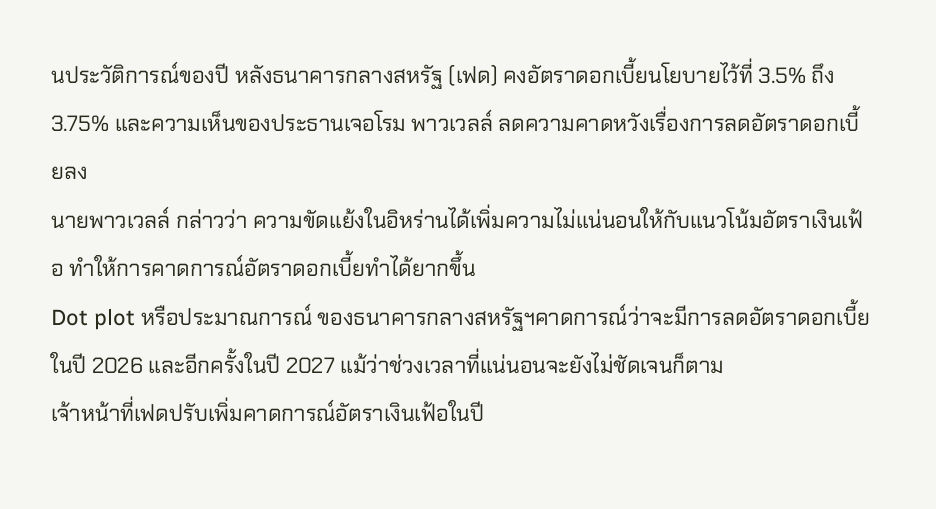นประวัติการณ์ของปี หลังธนาคารกลางสหรัฐ (เฟด) คงอัตราดอกเบี้ยนโยบายไว้ที่ 3.5% ถึง 3.75% และความเห็นของประธานเจอโรม พาวเวลล์ ลดความคาดหวังเรื่องการลดอัตราดอกเบี้ยลง
นายพาวเวลล์ กล่าวว่า ความขัดแย้งในอิหร่านได้เพิ่มความไม่แน่นอนให้กับแนวโน้มอัตราเงินเฟ้อ ทำให้การคาดการณ์อัตราดอกเบี้ยทำได้ยากขึ้น
Dot plot หรือประมาณการณ์ ของธนาคารกลางสหรัฐฯคาดการณ์ว่าจะมีการลดอัตราดอกเบี้ยในปี 2026 และอีกครั้งในปี 2027 แม้ว่าช่วงเวลาที่แน่นอนจะยังไม่ชัดเจนก็ตาม
เจ้าหน้าที่เฟดปรับเพิ่มคาดการณ์อัตราเงินเฟ้อในปี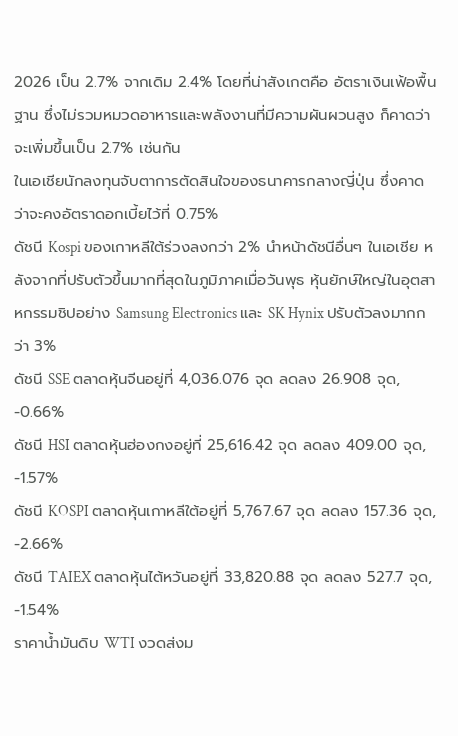2026 เป็น 2.7% จากเดิม 2.4% โดยที่น่าสังเกตคือ อัตราเงินเฟ้อพื้นฐาน ซึ่งไม่รวมหมวดอาหารและพลังงานที่มีความผันผวนสูง ก็คาดว่าจะเพิ่มขึ้นเป็น 2.7% เช่นกัน
ในเอเชียนักลงทุนจับตาการตัดสินใจของธนาคารกลางญี่ปุ่น ซึ่งคาดว่าจะคงอัตราดอกเบี้ยไว้ที่ 0.75%
ดัชนี Kospi ของเกาหลีใต้ร่วงลงกว่า 2% นำหน้าดัชนีอื่นๆ ในเอเชีย หลังจากที่ปรับตัวขึ้นมากที่สุดในภูมิภาคเมื่อวันพุธ หุ้นยักษ์ใหญ่ในอุตสาหกรรมชิปอย่าง Samsung Electronics และ SK Hynix ปรับตัวลงมากกว่า 3%
ดัชนี SSE ตลาดหุ้นจีนอยู่ที่ 4,036.076 จุด ลดลง 26.908 จุด, -0.66%
ดัชนี HSI ตลาดหุ้นฮ่องกงอยู่ที่ 25,616.42 จุด ลดลง 409.00 จุด, -1.57%
ดัชนี KOSPI ตลาดหุ้นเกาหลีใต้อยู่ที่ 5,767.67 จุด ลดลง 157.36 จุด, -2.66%
ดัชนี TAIEX ตลาดหุ้นไต้หวันอยู่ที่ 33,820.88 จุด ลดลง 527.7 จุด, -1.54%
ราคาน้ำมันดิบ WTI งวดส่งม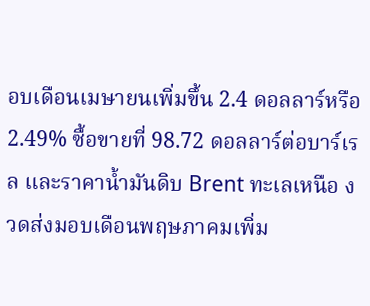อบเดือนเมษายนเพิ่มขึ้น 2.4 ดอลลาร์หรือ 2.49% ซื้อขายที่ 98.72 ดอลลาร์ต่อบาร์เรล และราคาน้ำมันดิบ Brent ทะเลเหนือ งวดส่งมอบเดือนพฤษภาคมเพิ่ม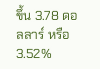ขึ้น 3.78 ดอลลาร์ หรือ 3.52%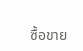ซื้อขาย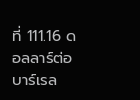ที่ 111.16 ดอลลาร์ต่อบาร์เรล